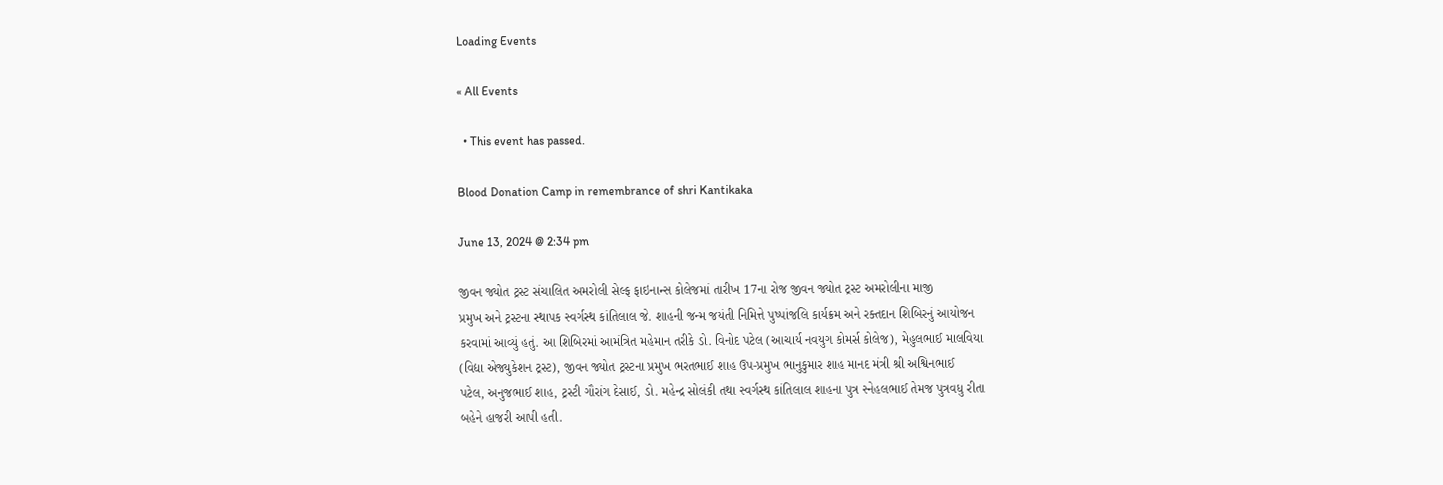Loading Events

« All Events

  • This event has passed.

Blood Donation Camp in remembrance of shri Kantikaka

June 13, 2024 @ 2:34 pm

જીવન જ્યોત ટ્રસ્ટ સંચાલિત અમરોલી સેલ્ફ ફાઇનાન્સ કોલેજમાં તારીખ 17ના રોજ જીવન જ્યોત ટ્રસ્ટ અમરોલીના માજી
પ્રમુખ અને ટ્રસ્ટના સ્થાપક સ્વર્ગસ્થ કાંતિલાલ જે. શાહની જન્મ જયંતી નિમિત્તે પુષ્પાંજલિ કાર્યક્રમ અને રક્તદાન શિબિરનું આયોજન
કરવામાં આવ્યું હતું. આ શિબિરમાં આમંત્રિત મહેમાન તરીકે ડો. વિનોદ પટેલ (આચાર્ય નવયુગ કોમર્સ કોલેજ), મેહુલભાઈ માલવિયા
(વિદ્યા એજ્યુકેશન ટ્રસ્ટ), જીવન જ્યોત ટ્રસ્ટના પ્રમુખ ભરતભાઈ શાહ ઉપ-પ્રમુખ ભાનુકુમાર શાહ માનદ મંત્રી શ્રી અશ્વિનભાઈ
પટેલ, અનુજભાઈ શાહ, ટ્રસ્ટી ગૌરાંગ દેસાઈ, ડો. મહેન્દ્ર સોલંકી તથા સ્વર્ગસ્થ કાંતિલાલ શાહના પુત્ર સ્નેહલભાઈ તેમજ પુત્રવધુ રીતા
બહેને હાજરી આપી હતી.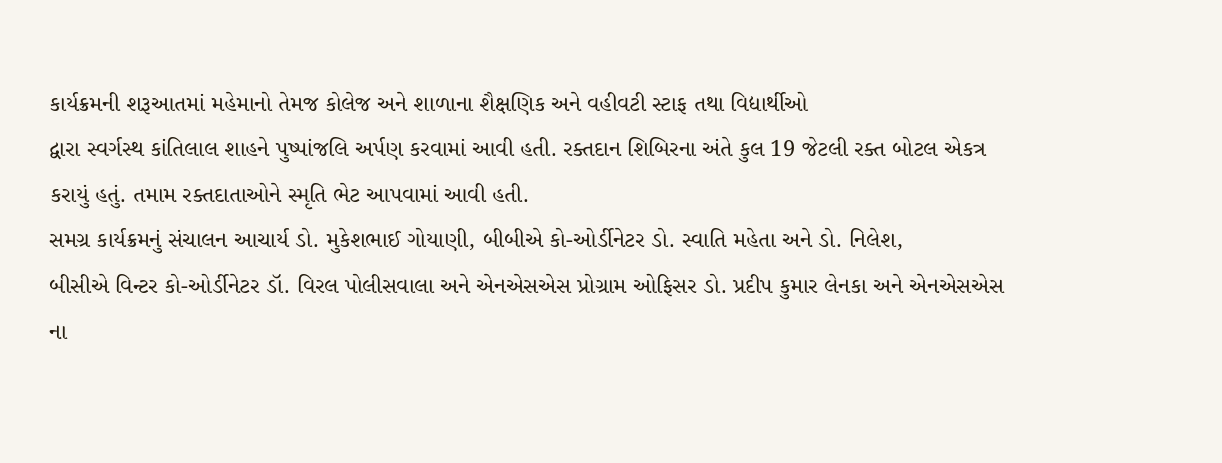કાર્યક્રમની શરૂઆતમાં મહેમાનો તેમજ કોલેજ અને શાળાના શૈક્ષણિક અને વહીવટી સ્ટાફ તથા વિદ્યાર્થીઓ
દ્વારા સ્વર્ગસ્થ કાંતિલાલ શાહને પુષ્પાંજલિ અર્પણ કરવામાં આવી હતી. રક્તદાન શિબિરના અંતે કુલ 19 જેટલી રક્ત બોટલ એકત્ર
કરાયું હતું. તમામ રક્તદાતાઓને સ્મૃતિ ભેટ આપવામાં આવી હતી.
સમગ્ર કાર્યક્રમનું સંચાલન આચાર્ય ડો. મુકેશભાઈ ગોયાણી, બીબીએ કો-ઓર્ડીનેટર ડો. સ્વાતિ મહેતા અને ડો. નિલેશ,
બીસીએ વિન્ટર કો-ઓર્ડીનેટર ડૉ. વિરલ પોલીસવાલા અને એનએસએસ પ્રોગ્રામ ઓફિસર ડો. પ્રદીપ કુમાર લેનકા અને એનએસએસ
ના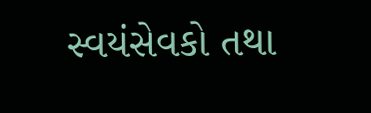સ્વયંસેવકો તથા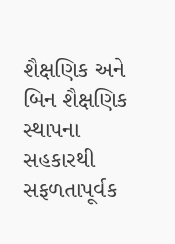શૈક્ષણિક અને બિન શૈક્ષણિક સ્થાપના સહકારથી સફળતાપૂર્વક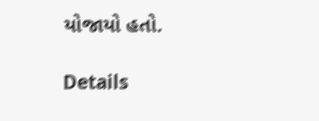યોજાયો હતો.

Details